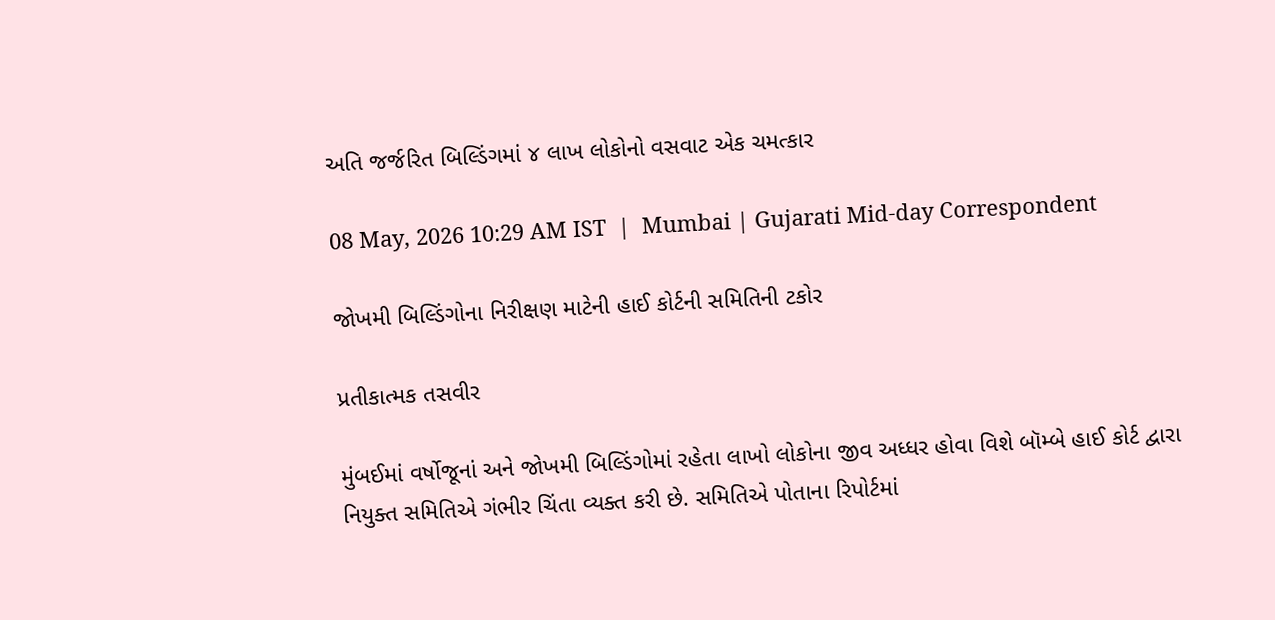અતિ જર્જરિત બિલ્ડિંગમાં ૪ લાખ લોકોનો વસવાટ એક ચમત્કાર

08 May, 2026 10:29 AM IST  |  Mumbai | Gujarati Mid-day Correspondent

જોખમી બિલ્ડિંગોના નિરીક્ષણ માટેની હાઈ કોર્ટની સમિતિની ટકોર

પ્રતીકાત્મક તસવીર

મુંબઈમાં વર્ષોજૂનાં અને જોખમી બિલ્ડિંગોમાં રહેતા લાખો લોકોના જીવ અધ્ધર હોવા વિશે બૉમ્બે હાઈ કોર્ટ દ્વારા નિયુક્ત સમિતિએ ગંભીર ચિંતા વ્યક્ત કરી છે. સમિતિએ પોતાના રિપોર્ટમાં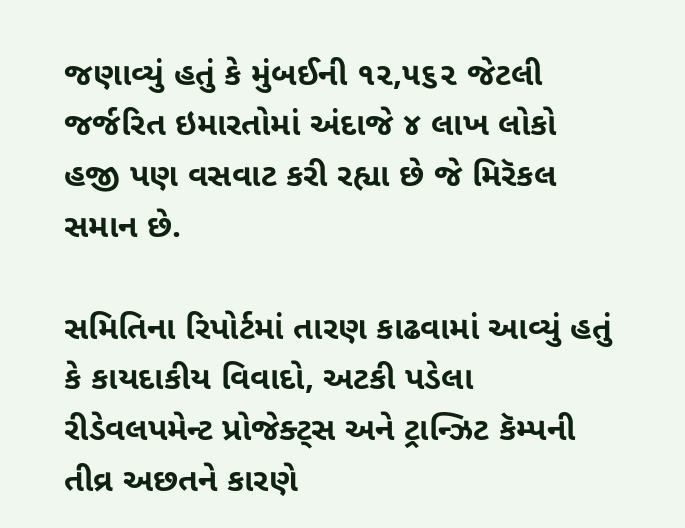જણાવ્યું હતું કે મુંબઈની ૧૨,૫૬૨ જેટલી જર્જરિત ઇમારતોમાં અંદાજે ૪ લાખ લોકો હજી પણ વસવાટ કરી રહ્યા છે જે મિરૅકલ સમાન છે.

સમિતિના રિપોર્ટમાં તારણ કાઢવામાં આવ્યું હતું કે કાયદાકીય વિવાદો, અટકી પડેલા રીડેવલપમેન્ટ પ્રોજેક્ટ્સ અને ટ્રાન્ઝિટ કૅમ્પની તીવ્ર અછતને કારણે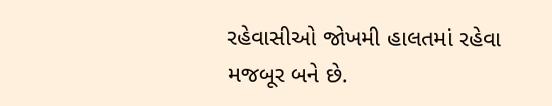રહેવાસીઓ જોખમી હાલતમાં રહેવા મજબૂર બને છે.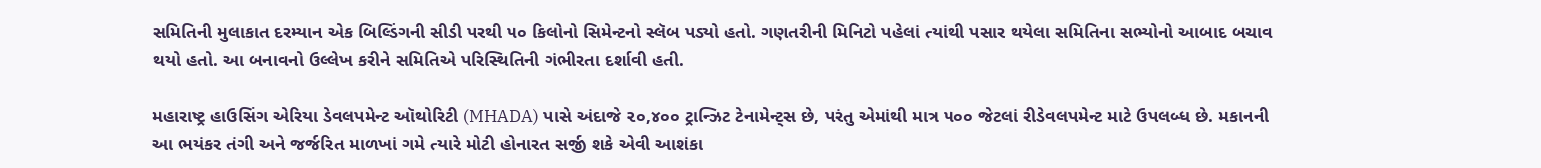સમિતિની મુલાકાત દરમ્યાન એક બિલ્ડિંગની સીડી પરથી ૫૦ કિલોનો સિમેન્ટનો સ્લૅબ પડ્યો હતો. ગણતરીની મિનિટો પહેલાં ત્યાંથી પસાર થયેલા સમિતિના સભ્યોનો આબાદ બચાવ થયો હતો. આ બનાવનો ઉલ્લેખ કરીને સમિતિએ પરિસ્થિતિની ગંભીરતા દર્શાવી હતી.

મહારાષ્ટ્ર હાઉસિંગ એરિયા ડેવલપમેન્ટ ઑથોરિટી (MHADA) પાસે અંદાજે ૨૦,૪૦૦ ટ્રાન્ઝિટ ટેનામેન્ટ્સ છે, પરંતુ એમાંથી માત્ર ૫૦૦ જેટલાં રીડેવલપમેન્ટ માટે ઉપલબ્ધ છે. મકાનની આ ભયંકર તંગી અને જર્જરિત માળખાં ગમે ત્યારે મોટી હોનારત સર્જી શકે એવી આશંકા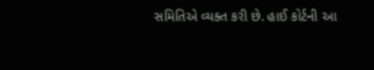સમિતિએ વ્યક્ત કરી છે. હાઈ કોર્ટની આ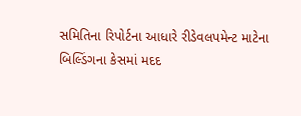સમિતિના રિપોર્ટના આધારે રીડેવલપમેન્ટ માટેના બિલ્ડિંગના કેસમાં મદદ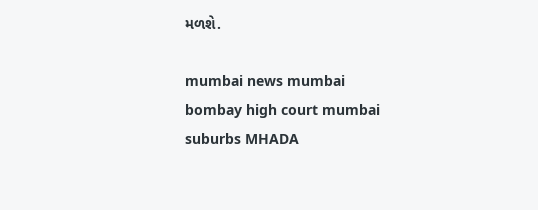મળશે.

mumbai news mumbai bombay high court mumbai suburbs MHADA